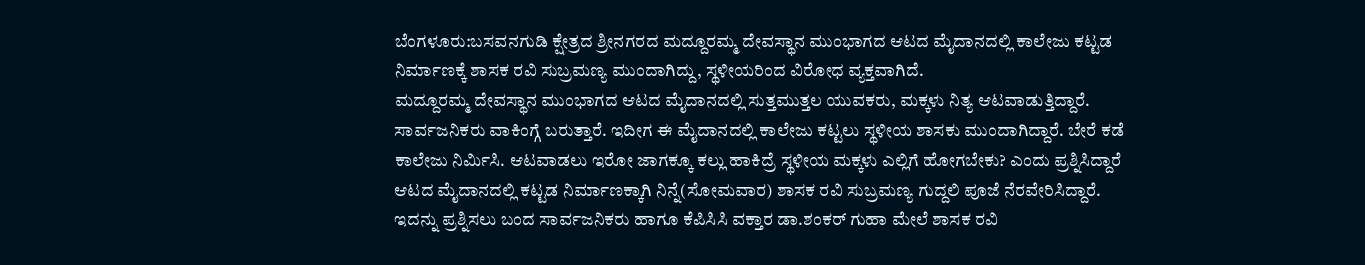ಬೆಂಗಳೂರು:ಬಸವನಗುಡಿ ಕ್ಷೇತ್ರದ ಶ್ರೀನಗರದ ಮದ್ದೂರಮ್ಮ ದೇವಸ್ಥಾನ ಮುಂಭಾಗದ ಆಟದ ಮೈದಾನದಲ್ಲಿ ಕಾಲೇಜು ಕಟ್ಟಡ ನಿರ್ಮಾಣಕ್ಕೆ ಶಾಸಕ ರವಿ ಸುಬ್ರಮಣ್ಯ ಮುಂದಾಗಿದ್ದು, ಸ್ಥಳೀಯರಿಂದ ವಿರೋಧ ವ್ಯಕ್ತವಾಗಿದೆ.
ಮದ್ದೂರಮ್ಮ ದೇವಸ್ಥಾನ ಮುಂಭಾಗದ ಆಟದ ಮೈದಾನದಲ್ಲಿ ಸುತ್ತಮುತ್ತಲ ಯುವಕರು, ಮಕ್ಕಳು ನಿತ್ಯ ಆಟವಾಡುತ್ತಿದ್ದಾರೆ. ಸಾರ್ವಜನಿಕರು ವಾಕಿಂಗ್ಗೆ ಬರುತ್ತಾರೆ. ಇದೀಗ ಈ ಮೈದಾನದಲ್ಲಿ ಕಾಲೇಜು ಕಟ್ಟಲು ಸ್ಥಳೀಯ ಶಾಸಕು ಮುಂದಾಗಿದ್ದಾರೆ. ಬೇರೆ ಕಡೆ ಕಾಲೇಜು ನಿರ್ಮಿಸಿ. ಆಟವಾಡಲು ಇರೋ ಜಾಗಕ್ಕೂ ಕಲ್ಲು ಹಾಕಿದ್ರೆ ಸ್ಥಳೀಯ ಮಕ್ಕಳು ಎಲ್ಲಿಗೆ ಹೋಗಬೇಕು? ಎಂದು ಪ್ರಶ್ನಿಸಿದ್ದಾರೆ
ಆಟದ ಮೈದಾನದಲ್ಲಿ ಕಟ್ಟಡ ನಿರ್ಮಾಣಕ್ಕಾಗಿ ನಿನ್ನೆ(ಸೋಮವಾರ) ಶಾಸಕ ರವಿ ಸುಬ್ರಮಣ್ಯ ಗುದ್ದಲಿ ಪೂಜೆ ನೆರವೇರಿಸಿದ್ದಾರೆ. ಇದನ್ನು ಪ್ರಶ್ನಿಸಲು ಬಂದ ಸಾರ್ವಜನಿಕರು ಹಾಗೂ ಕೆಪಿಸಿಸಿ ವಕ್ತಾರ ಡಾ.ಶಂಕರ್ ಗುಹಾ ಮೇಲೆ ಶಾಸಕ ರವಿ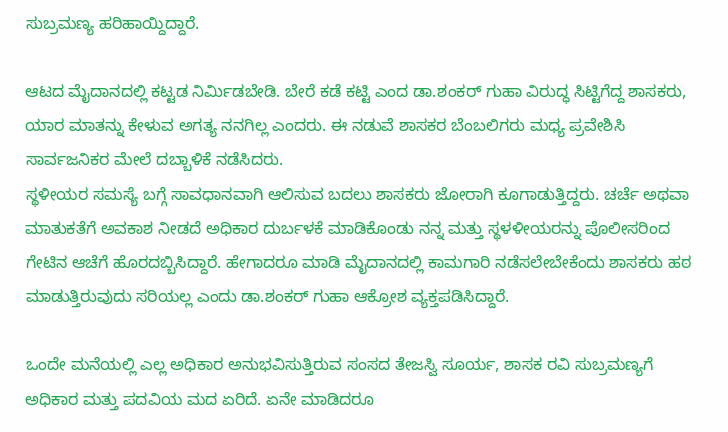ಸುಬ್ರಮಣ್ಯ ಹರಿಹಾಯ್ದಿದ್ದಾರೆ.

ಆಟದ ಮೈದಾನದಲ್ಲಿ ಕಟ್ಟಡ ನಿರ್ಮಿಡಬೇಡಿ. ಬೇರೆ ಕಡೆ ಕಟ್ಟಿ ಎಂದ ಡಾ.ಶಂಕರ್ ಗುಹಾ ವಿರುದ್ಧ ಸಿಟ್ಟಿಗೆದ್ದ ಶಾಸಕರು, ಯಾರ ಮಾತನ್ನು ಕೇಳುವ ಅಗತ್ಯ ನನಗಿಲ್ಲ ಎಂದರು. ಈ ನಡುವೆ ಶಾಸಕರ ಬೆಂಬಲಿಗರು ಮಧ್ಯ ಪ್ರವೇಶಿಸಿ ಸಾರ್ವಜನಿಕರ ಮೇಲೆ ದಬ್ಬಾಳಿಕೆ ನಡೆಸಿದರು.
ಸ್ಥಳೀಯರ ಸಮಸ್ಯೆ ಬಗ್ಗೆ ಸಾವಧಾನವಾಗಿ ಆಲಿಸುವ ಬದಲು ಶಾಸಕರು ಜೋರಾಗಿ ಕೂಗಾಡುತ್ತಿದ್ದರು. ಚರ್ಚೆ ಅಥವಾ ಮಾತುಕತೆಗೆ ಅವಕಾಶ ನೀಡದೆ ಅಧಿಕಾರ ದುರ್ಬಳಕೆ ಮಾಡಿಕೊಂಡು ನನ್ನ ಮತ್ತು ಸ್ಥಳಳೀಯರನ್ನು ಪೊಲೀಸರಿಂದ ಗೇಟಿನ ಆಚೆಗೆ ಹೊರದಬ್ಬಿಸಿದ್ದಾರೆ. ಹೇಗಾದರೂ ಮಾಡಿ ಮೈದಾನದಲ್ಲಿ ಕಾಮಗಾರಿ ನಡೆಸಲೇಬೇಕೆಂದು ಶಾಸಕರು ಹಠ ಮಾಡುತ್ತಿರುವುದು ಸರಿಯಲ್ಲ ಎಂದು ಡಾ.ಶಂಕರ್ ಗುಹಾ ಆಕ್ರೋಶ ವ್ಯಕ್ತಪಡಿಸಿದ್ದಾರೆ.

ಒಂದೇ ಮನೆಯಲ್ಲಿ ಎಲ್ಲ ಅಧಿಕಾರ ಅನುಭವಿಸುತ್ತಿರುವ ಸಂಸದ ತೇಜಸ್ವಿ ಸೂರ್ಯ, ಶಾಸಕ ರವಿ ಸುಬ್ರಮಣ್ಯಗೆ ಅಧಿಕಾರ ಮತ್ತು ಪದವಿಯ ಮದ ಏರಿದೆ. ಏನೇ ಮಾಡಿದರೂ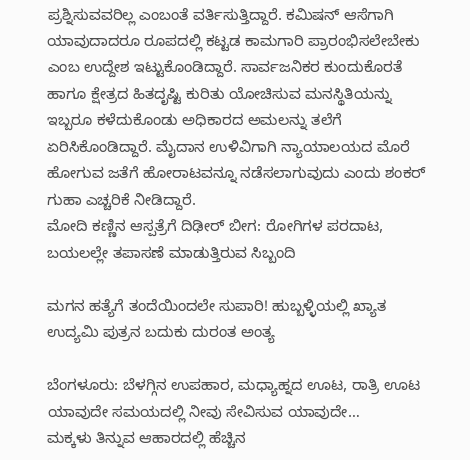ಪ್ರಶ್ನಿಸುವವರಿಲ್ಲ ಎಂಬಂತೆ ವರ್ತಿಸುತ್ತಿದ್ದಾರೆ. ಕಮಿಷನ್ ಆಸೆಗಾಗಿ ಯಾವುದಾದರೂ ರೂಪದಲ್ಲಿ ಕಟ್ಟಡ ಕಾಮಗಾರಿ ಪ್ರಾರಂಭಿಸಲೇಬೇಕು ಎಂಬ ಉದ್ದೇಶ ಇಟ್ಟುಕೊಂಡಿದ್ದಾರೆ. ಸಾರ್ವಜನಿಕರ ಕುಂದುಕೊರತೆ ಹಾಗೂ ಕ್ಷೇತ್ರದ ಹಿತದೃಷ್ಟಿ ಕುರಿತು ಯೋಚಿಸುವ ಮನಸ್ಥಿತಿಯನ್ನು ಇಬ್ಬರೂ ಕಳೆದುಕೊಂಡು ಅಧಿಕಾರದ ಅಮಲನ್ನು ತಲೆಗೆ ಏರಿಸಿಕೊಂಡಿದ್ದಾರೆ. ಮೈದಾನ ಉಳಿವಿಗಾಗಿ ನ್ಯಾಯಾಲಯದ ಮೊರೆ ಹೋಗುವ ಜತೆಗೆ ಹೋರಾಟವನ್ನೂ ನಡೆಸಲಾಗುವುದು ಎಂದು ಶಂಕರ್ ಗುಹಾ ಎಚ್ಚರಿಕೆ ನೀಡಿದ್ದಾರೆ.
ಮೋದಿ ಕಣ್ಣಿನ ಆಸ್ಪತ್ರೆಗೆ ದಿಢೀರ್ ಬೀಗ: ರೋಗಿಗಳ ಪರದಾಟ, ಬಯಲಲ್ಲೇ ತಪಾಸಣೆ ಮಾಡುತ್ತಿರುವ ಸಿಬ್ಬಂದಿ

ಮಗನ ಹತ್ಯೆಗೆ ತಂದೆಯಿಂದಲೇ ಸುಪಾರಿ! ಹುಬ್ಬಳ್ಳಿಯಲ್ಲಿ ಖ್ಯಾತ ಉದ್ಯಮಿ ಪುತ್ರನ ಬದುಕು ದುರಂತ ಅಂತ್ಯ

ಬೆಂಗಳೂರು: ಬೆಳಗ್ಗಿನ ಉಪಹಾರ, ಮಧ್ಯಾಹ್ನದ ಊಟ, ರಾತ್ರಿ ಊಟ ಯಾವುದೇ ಸಮಯದಲ್ಲಿ ನೀವು ಸೇವಿಸುವ ಯಾವುದೇ…
ಮಕ್ಕಳು ತಿನ್ನುವ ಆಹಾರದಲ್ಲಿ ಹೆಚ್ಚಿನ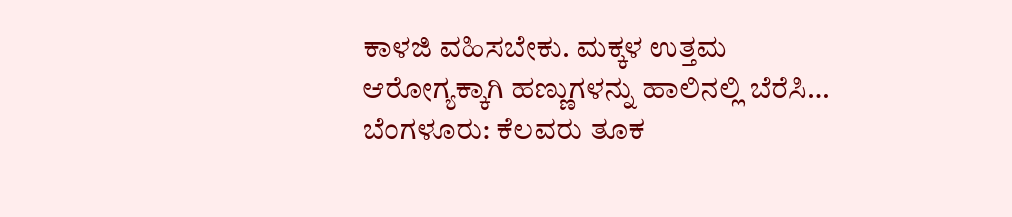ಕಾಳಜಿ ವಹಿಸಬೇಕು. ಮಕ್ಕಳ ಉತ್ತಮ ಆರೋಗ್ಯಕ್ಕಾಗಿ ಹಣ್ಣುಗಳನ್ನು ಹಾಲಿನಲ್ಲಿ ಬೆರೆಸಿ…
ಬೆಂಗಳೂರು: ಕೆಲವರು ತೂಕ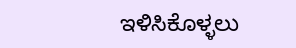ಇಳಿಸಿಕೊಳ್ಳಲು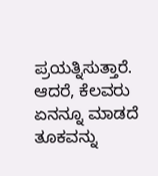ಪ್ರಯತ್ನಿಸುತ್ತಾರೆ. ಆದರೆ, ಕೆಲವರು ಏನನ್ನೂ ಮಾಡದೆ ತೂಕವನ್ನು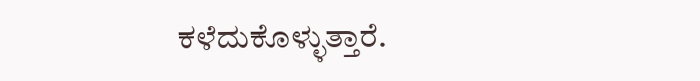ಕಳೆದುಕೊಳ್ಳುತ್ತಾರೆ.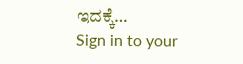ಇದಕ್ಕೆ…
Sign in to your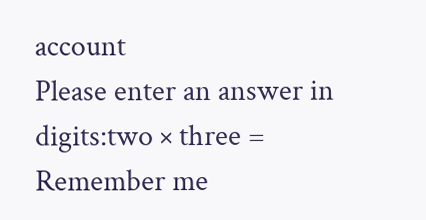account
Please enter an answer in digits:two × three =
Remember me